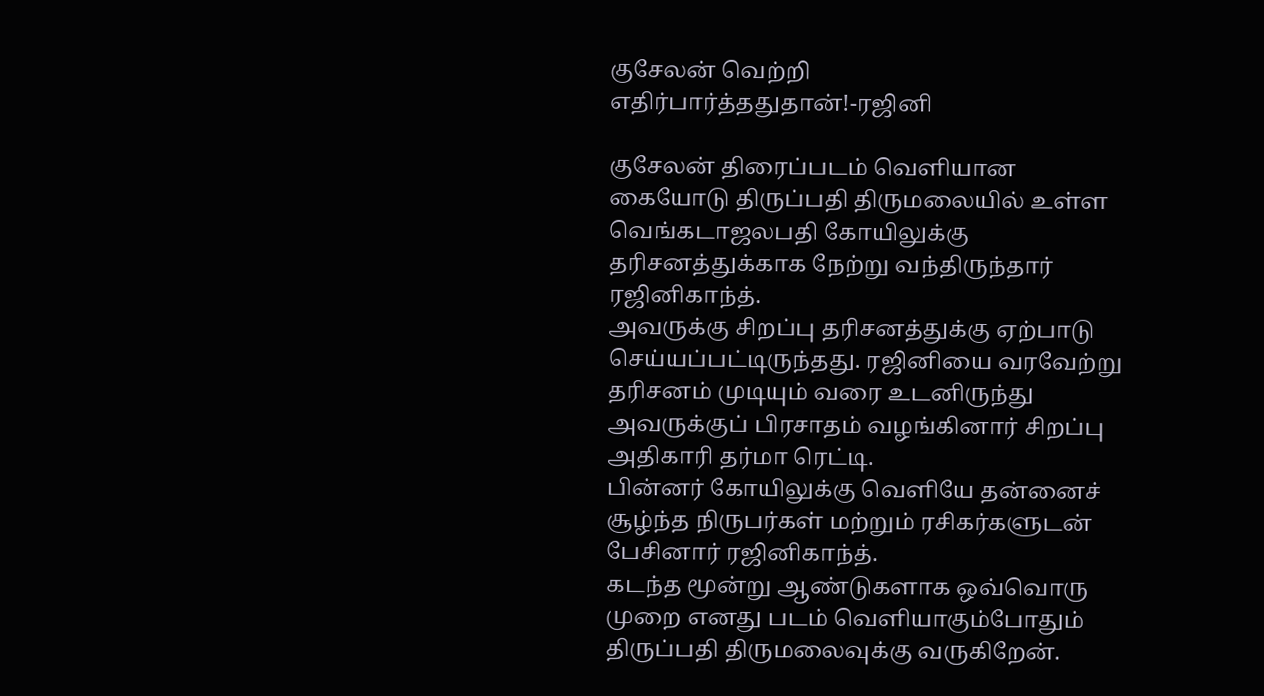குசேலன் வெற்றி எதிர்பார்த்ததுதான்!-ரஜினி

குசேலன் திரைப்படம் வெளியான கையோடு திருப்பதி திருமலையில் உள்ள வெங்கடாஜலபதி கோயிலுக்கு தரிசனத்துக்காக நேற்று வந்திருந்தார் ரஜினிகாந்த்.
அவருக்கு சிறப்பு தரிசனத்துக்கு ஏற்பாடு செய்யப்பட்டிருந்தது. ரஜினியை வரவேற்று தரிசனம் முடியும் வரை உடனிருந்து அவருக்குப் பிரசாதம் வழங்கினார் சிறப்பு அதிகாரி தர்மா ரெட்டி.
பின்னர் கோயிலுக்கு வெளியே தன்னைச் சூழ்ந்த நிருபர்கள் மற்றும் ரசிகர்களுடன் பேசினார் ரஜினிகாந்த்.
கடந்த மூன்று ஆண்டுகளாக ஒவ்வொரு முறை எனது படம் வெளியாகும்போதும் திருப்பதி திருமலைவுக்கு வருகிறேன்.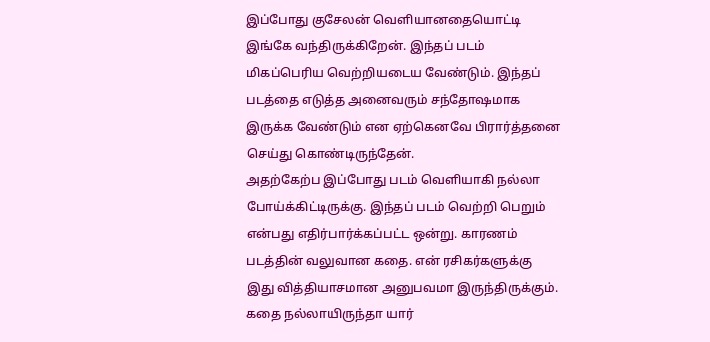இப்போது குசேலன் வெளியானதையொட்டி இங்கே வந்திருக்கிறேன். இந்தப் படம் மிகப்பெரிய வெற்றியடைய வேண்டும். இந்தப் படத்தை எடுத்த அனைவரும் சந்தோஷமாக இருக்க வேண்டும் என ஏற்கெனவே பிரார்த்தனை செய்து கொண்டிருந்தேன்.
அதற்கேற்ப இப்போது படம் வெளியாகி நல்லா போய்க்கிட்டிருக்கு. இந்தப் படம் வெற்றி பெறும் என்பது எதிர்பார்க்கப்பட்ட ஒன்று. காரணம் படத்தின் வலுவான கதை. என் ரசிகர்களுக்கு இது வித்தியாசமான அனுபவமா இருந்திருக்கும். கதை நல்லாயிருந்தா யார்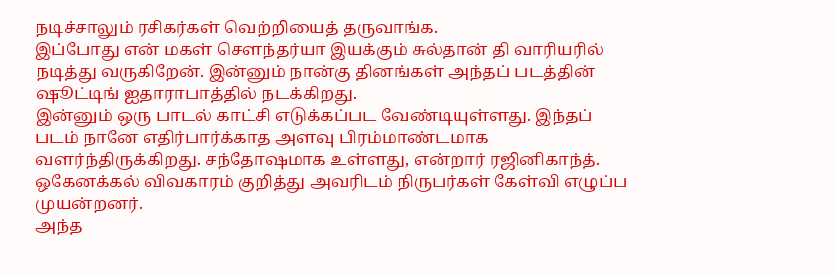நடிச்சாலும் ரசிகர்கள் வெற்றியைத் தருவாங்க.
இப்போது என் மகள் சௌந்தர்யா இயக்கும் சுல்தான் தி வாரியரில் நடித்து வருகிறேன். இன்னும் நான்கு தினங்கள் அந்தப் படத்தின் ஷூட்டிங் ஐதாராபாத்தில் நடக்கிறது.
இன்னும் ஒரு பாடல் காட்சி எடுக்கப்பட வேண்டியுள்ளது. இந்தப் படம் நானே எதிர்பார்க்காத அளவு பிரம்மாண்டமாக வளர்ந்திருக்கிறது. சந்தோஷமாக உள்ளது, என்றார் ரஜினிகாந்த்.
ஒகேனக்கல் விவகாரம் குறித்து அவரிடம் நிருபர்கள் கேள்வி எழுப்ப முயன்றனர்.
அந்த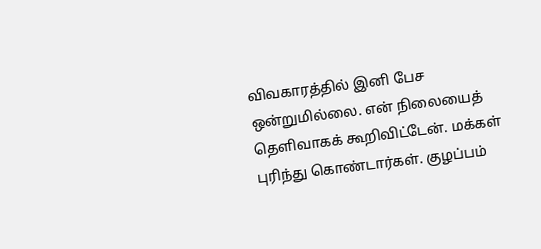விவகாரத்தில் இனி பேச ஒன்றுமில்லை. என் நிலையைத் தெளிவாகக் கூறிவிட்டேன். மக்கள் புரிந்து கொண்டார்கள். குழப்பம்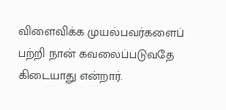விளைவிக்க முயல்பவர்களைப் பற்றி நான் கவலைப்படுவதே கிடையாது என்றார்.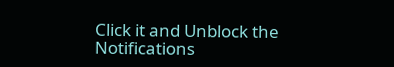Click it and Unblock the Notifications